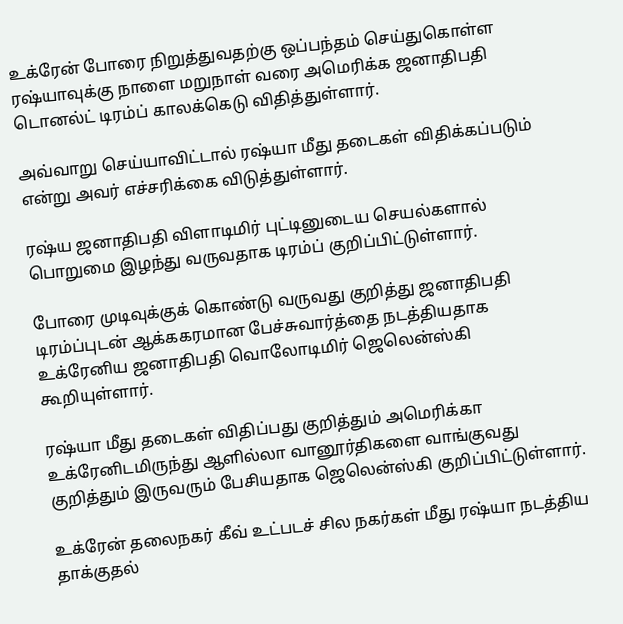உக்ரேன் போரை நிறுத்துவதற்கு ஒப்பந்தம் செய்துகொள்ள ரஷ்யாவுக்கு நாளை மறுநாள் வரை அமெரிக்க ஜனாதிபதி டொனல்ட் டிரம்ப் காலக்கெடு விதித்துள்ளார்.

அவ்வாறு செய்யாவிட்டால் ரஷ்யா மீது தடைகள் விதிக்கப்படும் என்று அவர் எச்சரிக்கை விடுத்துள்ளார்.

ரஷ்ய ஜனாதிபதி விளாடிமிர் புட்டினுடைய செயல்களால் பொறுமை இழந்து வருவதாக டிரம்ப் குறிப்பிட்டுள்ளார்.

போரை முடிவுக்குக் கொண்டு வருவது குறித்து ஜனாதிபதி டிரம்ப்புடன் ஆக்ககரமான பேச்சுவார்த்தை நடத்தியதாக உக்ரேனிய ஜனாதிபதி வொலோடிமிர் ஜெலென்ஸ்கி கூறியுள்ளார்.

ரஷ்யா மீது தடைகள் விதிப்பது குறித்தும் அமெரிக்கா உக்ரேனிடமிருந்து ஆளில்லா வானூர்திகளை வாங்குவது குறித்தும் இருவரும் பேசியதாக ஜெலென்ஸ்கி குறிப்பிட்டுள்ளார்.

உக்ரேன் தலைநகர் கீவ் உட்படச் சில நகர்கள் மீது ரஷ்யா நடத்திய தாக்குதல்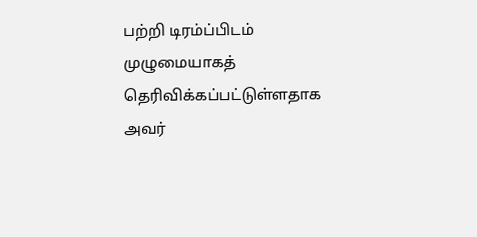பற்றி டிரம்ப்பிடம் முழுமையாகத் தெரிவிக்கப்பட்டுள்ளதாக அவர்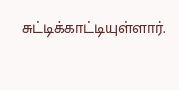சுட்டிக்காட்டியுள்ளார்.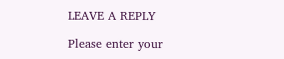LEAVE A REPLY

Please enter your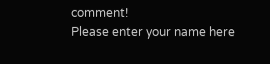comment!
Please enter your name here